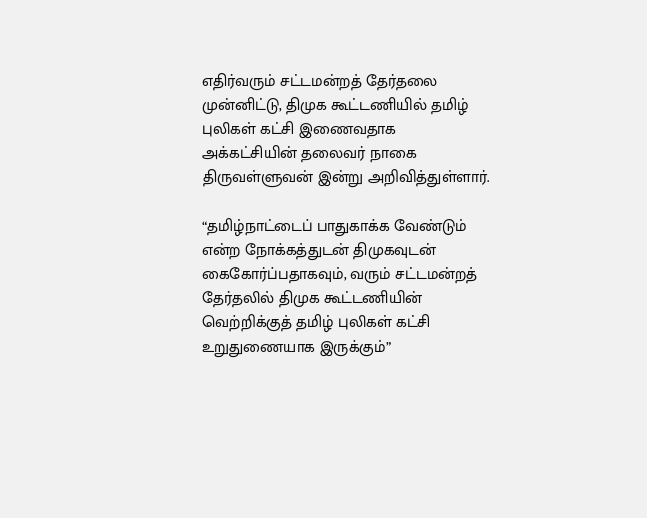எதிர்வரும் சட்டமன்றத் தேர்தலை முன்னிட்டு, திமுக கூட்டணியில் தமிழ் புலிகள் கட்சி இணைவதாக அக்கட்சியின் தலைவர் நாகை திருவள்ளுவன் இன்று அறிவித்துள்ளார்.

“தமிழ்நாட்டைப் பாதுகாக்க வேண்டும் என்ற நோக்கத்துடன் திமுகவுடன் கைகோர்ப்பதாகவும், வரும் சட்டமன்றத் தேர்தலில் திமுக கூட்டணியின் வெற்றிக்குத் தமிழ் புலிகள் கட்சி உறுதுணையாக இருக்கும்”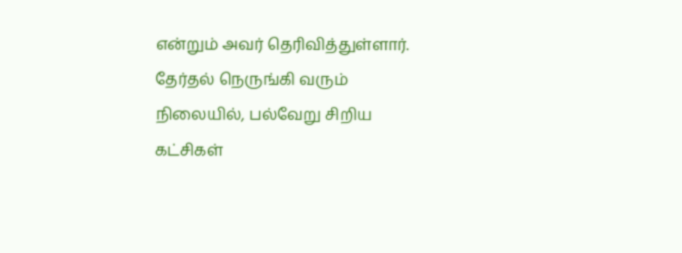என்றும் அவர் தெரிவித்துள்ளார். தேர்தல் நெருங்கி வரும் நிலையில், பல்வேறு சிறிய கட்சிகள்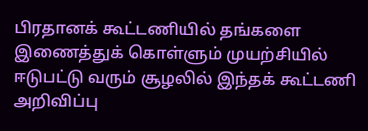பிரதானக் கூட்டணியில் தங்களை இணைத்துக் கொள்ளும் முயற்சியில் ஈடுபட்டு வரும் சூழலில் இந்தக் கூட்டணி அறிவிப்பு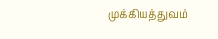முக்கியத்துவம்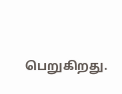பெறுகிறது.